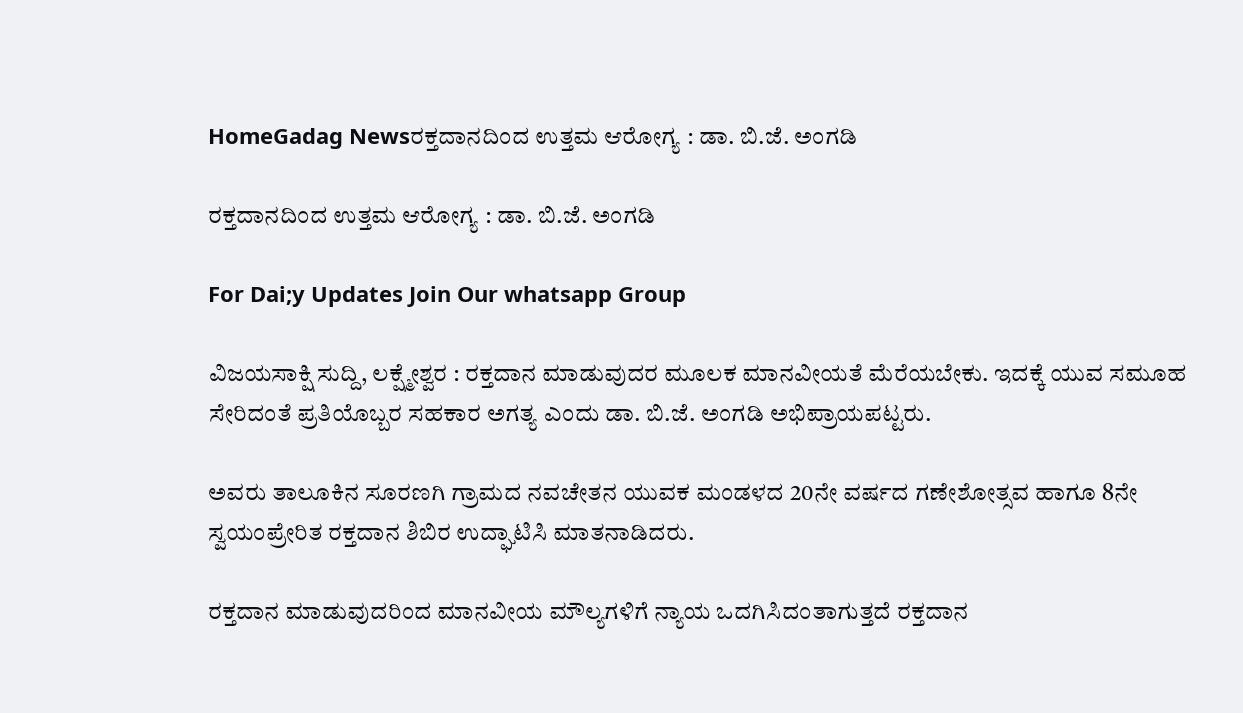HomeGadag Newsರಕ್ತದಾನದಿಂದ ಉತ್ತಮ ಆರೋಗ್ಯ : ಡಾ. ಬಿ.ಜೆ. ಅಂಗಡಿ

ರಕ್ತದಾನದಿಂದ ಉತ್ತಮ ಆರೋಗ್ಯ : ಡಾ. ಬಿ.ಜೆ. ಅಂಗಡಿ

For Dai;y Updates Join Our whatsapp Group

ವಿಜಯಸಾಕ್ಷಿ ಸುದ್ದಿ, ಲಕ್ಷ್ಮೇಶ್ವರ : ರಕ್ತದಾನ ಮಾಡುವುದರ ಮೂಲಕ ಮಾನವೀಯತೆ ಮೆರೆಯಬೇಕು. ಇದಕ್ಕೆ ಯುವ ಸಮೂಹ ಸೇರಿದಂತೆ ಪ್ರತಿಯೊಬ್ಬರ ಸಹಕಾರ ಅಗತ್ಯ ಎಂದು ಡಾ. ಬಿ.ಜೆ. ಅಂಗಡಿ ಅಭಿಪ್ರಾಯಪಟ್ಟರು.

ಅವರು ತಾಲೂಕಿನ ಸೂರಣಗಿ ಗ್ರಾಮದ ನವಚೇತನ ಯುವಕ ಮಂಡಳದ 20ನೇ ವರ್ಷದ ಗಣೇಶೋತ್ಸವ ಹಾಗೂ 8ನೇ ಸ್ವಯಂಪ್ರೇರಿತ ರಕ್ತದಾನ ಶಿಬಿರ ಉದ್ಘಾಟಿಸಿ ಮಾತನಾಡಿದರು.

ರಕ್ತದಾನ ಮಾಡುವುದರಿಂದ ಮಾನವೀಯ ಮೌಲ್ಯಗಳಿಗೆ ನ್ಯಾಯ ಒದಗಿಸಿದಂತಾಗುತ್ತದೆ ರಕ್ತದಾನ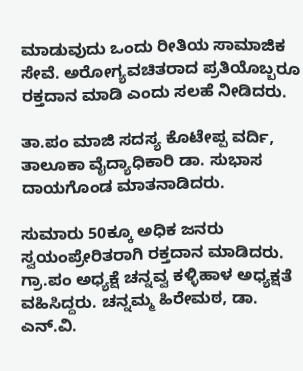ಮಾಡುವುದು ಒಂದು ರೀತಿಯ ಸಾಮಾಜಿಕ ಸೇವೆ. ಅರೋಗ್ಯವಚಿತರಾದ ಪ್ರತಿಯೊಬ್ಬರೂ ರಕ್ತದಾನ ಮಾಡಿ ಎಂದು ಸಲಹೆ ನೀಡಿದರು.

ತಾ.ಪಂ ಮಾಜಿ ಸದಸ್ಯ ಕೊಟೇಪ್ಪ ವರ್ದಿ, ತಾಲೂಕಾ ವೈದ್ಯಾಧಿಕಾರಿ ಡಾ. ಸುಭಾಸ ದಾಯಗೊಂಡ ಮಾತನಾಡಿದರು.

ಸುಮಾರು 50ಕ್ಕೂ ಅಧಿಕ ಜನರು ಸ್ವಯಂಪ್ರೇರಿತರಾಗಿ ರಕ್ತದಾನ ಮಾಡಿದರು. ಗ್ರಾ.ಪಂ ಅಧ್ಯಕ್ಷೆ ಚನ್ನವ್ವ ಕಳ್ಳಿಹಾಳ ಅಧ್ಯಕ್ಷತೆ ವಹಿಸಿದ್ದರು. ಚನ್ನಮ್ಮ ಹಿರೇಮಠ, ಡಾ. ಎನ್.ವಿ.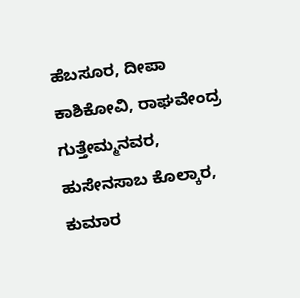ಹೆಬಸೂರ, ದೀಪಾ ಕಾಶಿಕೋವಿ, ರಾಘವೇಂದ್ರ ಗುತ್ತೇಮ್ಮನವರ, ಹುಸೇನಸಾಬ ಕೊಲ್ಕಾರ, ಕುಮಾರ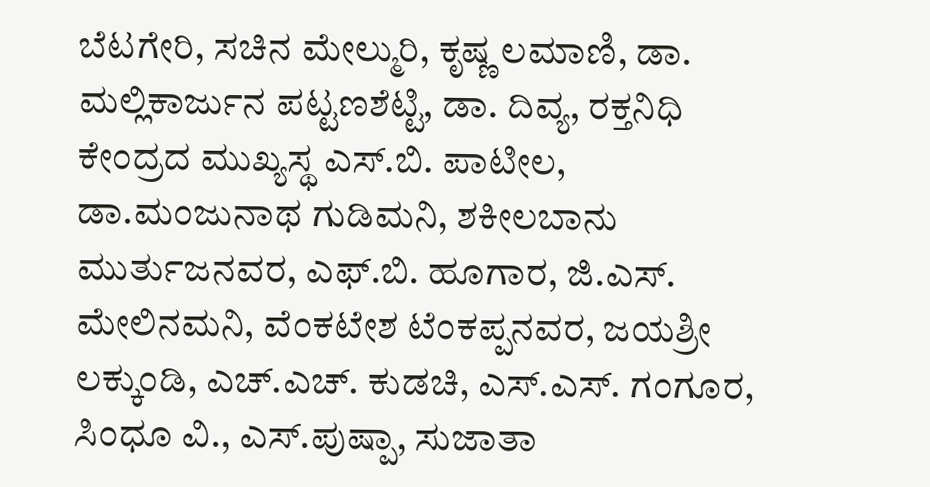ಬೆಟಗೇರಿ, ಸಚಿನ ಮೇಲ್ಮುರಿ, ಕೃಷ್ಣ ಲಮಾಣಿ, ಡಾ. ಮಲ್ಲಿಕಾರ್ಜುನ ಪಟ್ಟಣಶೆಟ್ಟಿ, ಡಾ. ದಿವ್ಯ, ರಕ್ತನಿಧಿ ಕೇಂದ್ರದ ಮುಖ್ಯಸ್ಥ ಎಸ್.ಬಿ. ಪಾಟೀಲ, ಡಾ.ಮಂಜುನಾಥ ಗುಡಿಮನಿ, ಶಕೀಲಬಾನು ಮುರ್ತುಜನವರ, ಎಫ್.ಬಿ. ಹೂಗಾರ, ಜಿ.ಎಸ್. ಮೇಲಿನಮನಿ, ವೆಂಕಟೇಶ ಟೆಂಕಪ್ಪನವರ, ಜಯಶ್ರೀ ಲಕ್ಕುಂಡಿ, ಎಚ್.ಎಚ್. ಕುಡಚಿ, ಎಸ್.ಎಸ್. ಗಂಗೂರ, ಸಿಂಧೂ ವಿ., ಎಸ್.ಪುಷ್ಪಾ, ಸುಜಾತಾ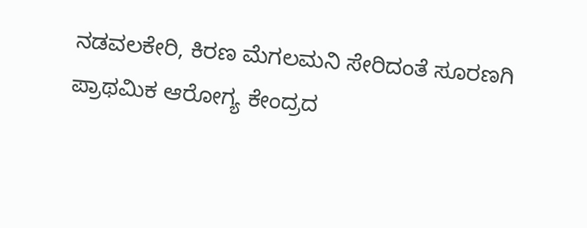ನಡವಲಕೇರಿ, ಕಿರಣ ಮೆಗಲಮನಿ ಸೇರಿದಂತೆ ಸೂರಣಗಿ ಪ್ರಾಥಮಿಕ ಆರೋಗ್ಯ ಕೇಂದ್ರದ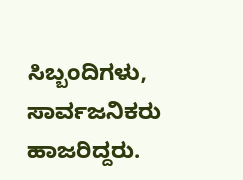ಸಿಬ್ಬಂದಿಗಳು, ಸಾರ್ವಜನಿಕರು ಹಾಜರಿದ್ದರು.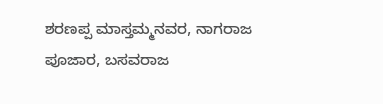ಶರಣಪ್ಪ ಮಾಸ್ತಮ್ಮನವರ, ನಾಗರಾಜ ಪೂಜಾರ, ಬಸವರಾಜ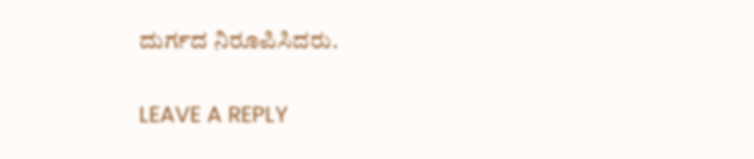ದುರ್ಗದ ನಿರೂಪಿಸಿದರು.

LEAVE A REPLY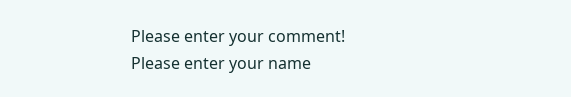Please enter your comment!
Please enter your name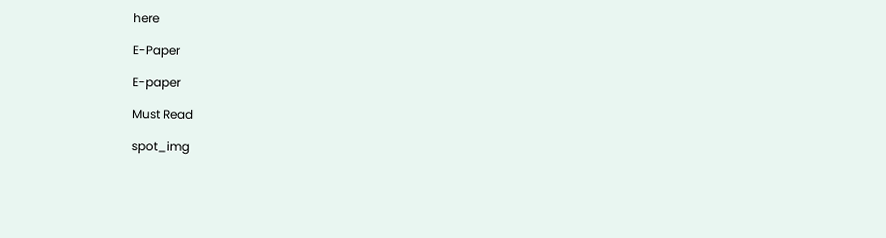here

E-Paper

E-paper

Must Read

spot_img